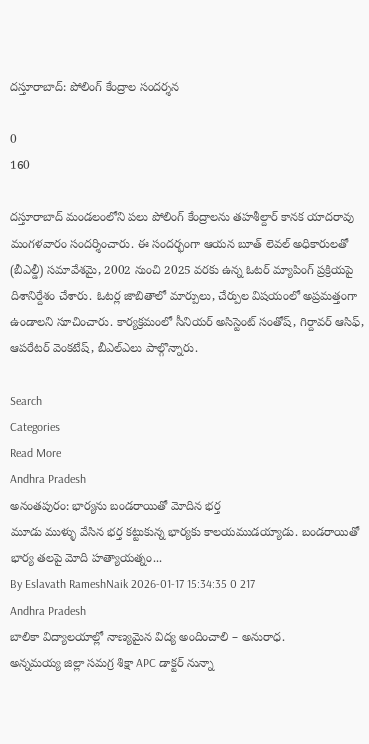దస్తూరాబాద్: పోలింగ్ కేంద్రాల సందర్శన

0
160

దస్తూరాబాద్ మండలంలోని పలు పోలింగ్ కేంద్రాలను తహశీల్దార్ కానక యాదరావు మంగళవారం సందర్శించారు. ఈ సందర్భంగా ఆయన బూత్ లెవల్ అధికారులతో (బీఎల్డీ) సమావేశమై, 2002 నుంచి 2025 వరకు ఉన్న ఓటర్ మ్యాపింగ్ ప్రక్రియపై దిశానిర్దేశం చేశారు. ఓటర్ల జాబితాలో మార్పులు, చేర్పుల విషయంలో అప్రమత్తంగా ఉండాలని సూచించారు. కార్యక్రమంలో సీనియర్ అసిస్టెంట్ సంతోష్, గిర్దావర్ ఆసిఫ్, ఆపరేటర్ వెంకటేష్, బీఎల్ఎలు పాల్గొన్నారు.

Search
Categories
Read More
Andhra Pradesh
అనంతపురం: భార్యను బండరాయితో మోదిన భర్త
మూడు ముళ్ళు వేసిన భర్త కట్టుకున్న భార్యకు కాలయముడయ్యాడు. బండరాయితో భార్య తలపై మోది హత్యాయత్నం...
By Eslavath RameshNaik 2026-01-17 15:34:35 0 217
Andhra Pradesh
బాలికా విద్యాలయాల్లో నాణ్యమైన విద్య అందించాలి – అనురాధ.
అన్నమయ్య జిల్లా సమగ్ర శిక్షా APC డాక్టర్ నున్నా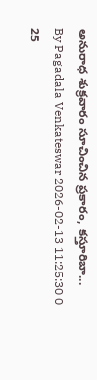అనురాధ శుక్రవారం సూచించిన ప్రకారం, కస్తూరిబా...
By Pagadala Venkateswar 2026-02-13 11:25:30 0 25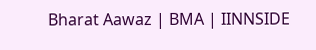Bharat Aawaz | BMA | IINNSIDE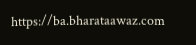https://ba.bharataawaz.com